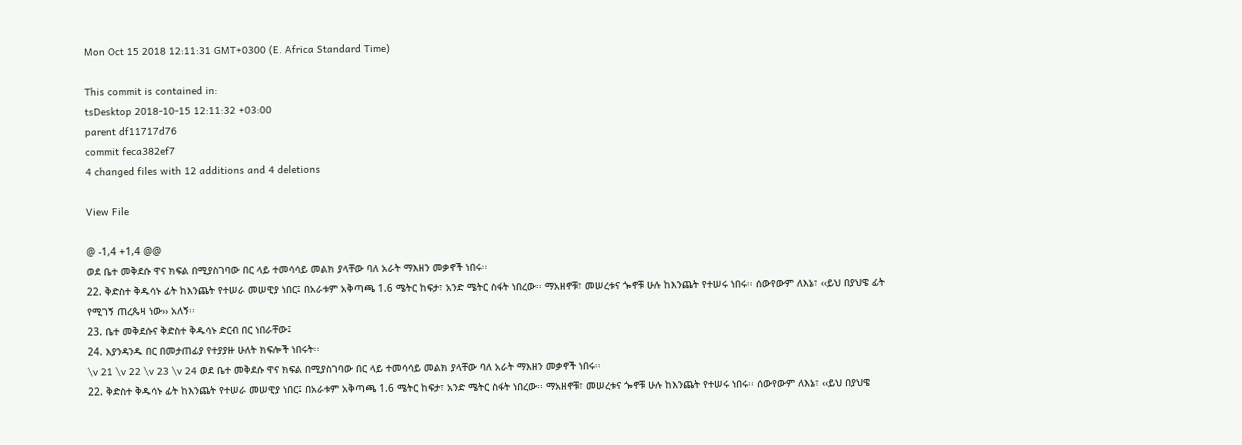Mon Oct 15 2018 12:11:31 GMT+0300 (E. Africa Standard Time)

This commit is contained in:
tsDesktop 2018-10-15 12:11:32 +03:00
parent df11717d76
commit feca382ef7
4 changed files with 12 additions and 4 deletions

View File

@ -1,4 +1,4 @@
ወደ ቤተ መቅደሱ ዋና ክፍል በሚያስገባው በር ላይ ተመሳሳይ መልክ ያላቸው ባለ አራት ማእዘን መቃኖች ነበሩ፡፡
22. ቅድስተ ቅዱሳኑ ፊት ከእንጨት የተሠራ መሠዊያ ነበር፤ በአራቱም አቅጣጫ 1.6 ሜትር ከፍታ፣ አንድ ሜትር ስፋት ነበረው፡፡ ማአዘኖቹ፣ መሠረቱና ጐኖቹ ሁሉ ከእንጨት የተሠሩ ነበሩ፡፡ ሰውየውም ለእኔ፣ ‹‹ይህ በያህዌ ፊት የሚገኝ ጠረጴዛ ነው›› አለኝ፡፡
23. ቤተ መቅደሱና ቅድስተ ቅዱሳኑ ድርብ በር ነበራቸው፤
24. እያንዳንዱ በር በመታጠፊያ የተያያዙ ሁለት ክፍሎች ነበሩት፡፡
\v 21 \v 22 \v 23 \v 24 ወደ ቤተ መቅደሱ ዋና ክፍል በሚያስገባው በር ላይ ተመሳሳይ መልክ ያላቸው ባለ አራት ማእዘን መቃኖች ነበሩ፡፡
22. ቅድስተ ቅዱሳኑ ፊት ከእንጨት የተሠራ መሠዊያ ነበር፤ በአራቱም አቅጣጫ 1.6 ሜትር ከፍታ፣ አንድ ሜትር ስፋት ነበረው፡፡ ማአዘኖቹ፣ መሠረቱና ጐኖቹ ሁሉ ከእንጨት የተሠሩ ነበሩ፡፡ ሰውየውም ለእኔ፣ ‹‹ይህ በያህዌ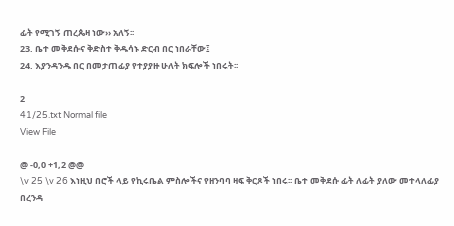ፊት የሚገኝ ጠረጴዛ ነው›› አለኝ፡፡
23. ቤተ መቅደሱና ቅድስተ ቅዱሳኑ ድርብ በር ነበራቸው፤
24. እያንዳንዱ በር በመታጠፊያ የተያያዙ ሁለት ክፍሎች ነበሩት፡፡

2
41/25.txt Normal file
View File

@ -0,0 +1,2 @@
\v 25 \v 26 እነዚህ በሮች ላይ የኪሩቤል ምስሎችና የዘንባባ ዛፍ ቅርጾች ነበሩ፡፡ ቤተ መቅደሱ ፊት ለፊት ያለው መተላለፊያ በረንዳ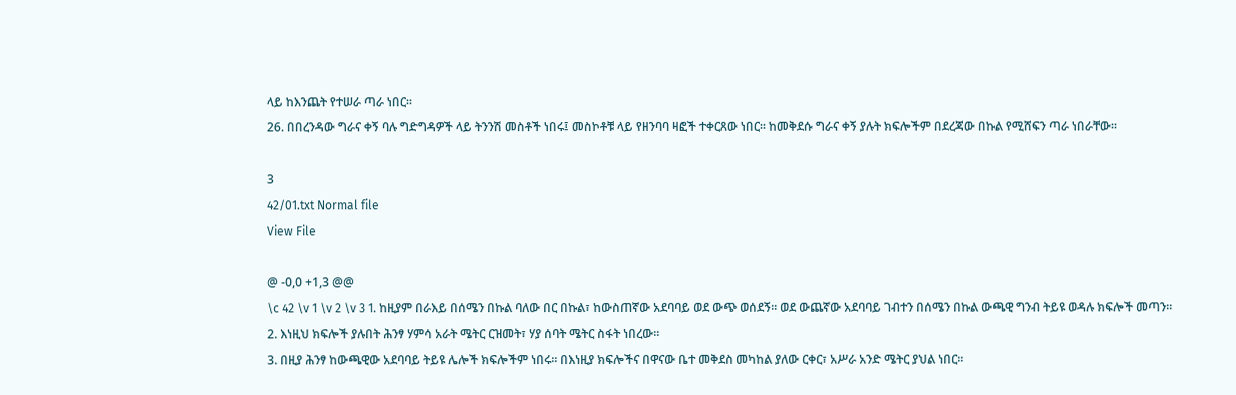ላይ ከእንጨት የተሠራ ጣራ ነበር፡፡
26. በበረንዳው ግራና ቀኝ ባሉ ግድግዳዎች ላይ ትንንሽ መስቶች ነበሩ፤ መስኮቶቹ ላይ የዘንባባ ዛፎች ተቀርጸው ነበር፡፡ ከመቅደሱ ግራና ቀኝ ያሉት ክፍሎችም በደረጃው በኩል የሚሸፍን ጣራ ነበራቸው፡፡

3
42/01.txt Normal file
View File

@ -0,0 +1,3 @@
\c 42 \v 1 \v 2 \v 3 1. ከዚያም በራእይ በሰሜን በኩል ባለው በር በኩል፣ ከውስጠኛው አደባባይ ወደ ውጭ ወሰደኝ፡፡ ወደ ውጨኛው አደባባይ ገብተን በሰሜን በኩል ውጫዊ ግንብ ትይዩ ወዳሉ ክፍሎች መጣን፡፡
2. እነዚህ ክፍሎች ያሉበት ሕንፃ ሃምሳ አራት ሜትር ርዝመት፣ ሃያ ሰባት ሜትር ስፋት ነበረው፡፡
3. በዚያ ሕንፃ ከውጫዊው አደባባይ ትይዩ ሌሎች ክፍሎችም ነበሩ፡፡ በእነዚያ ክፍሎችና በዋናው ቤተ መቅደስ መካከል ያለው ርቀር፣ አሥራ አንድ ሜትር ያህል ነበር፡፡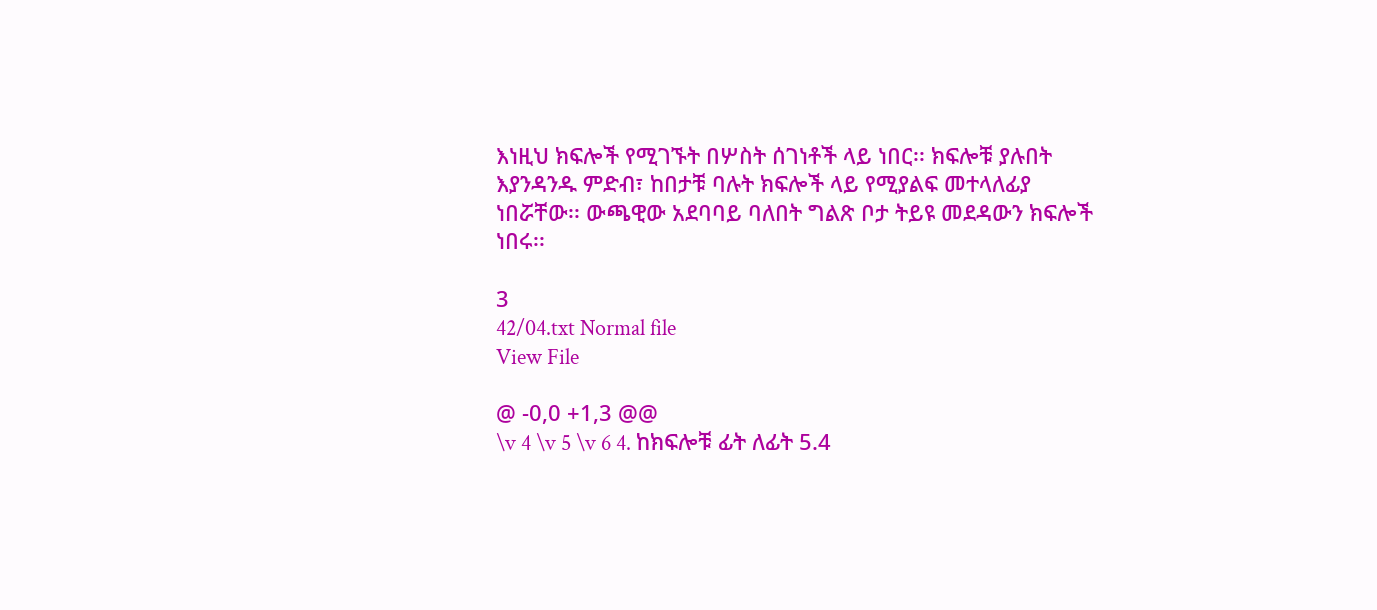እነዚህ ክፍሎች የሚገኙት በሦስት ሰገነቶች ላይ ነበር፡፡ ክፍሎቹ ያሉበት እያንዳንዱ ምድብ፣ ከበታቹ ባሉት ክፍሎች ላይ የሚያልፍ መተላለፊያ ነበሯቸው፡፡ ውጫዊው አደባባይ ባለበት ግልጽ ቦታ ትይዩ መደዳውን ክፍሎች ነበሩ፡፡

3
42/04.txt Normal file
View File

@ -0,0 +1,3 @@
\v 4 \v 5 \v 6 4. ከክፍሎቹ ፊት ለፊት 5.4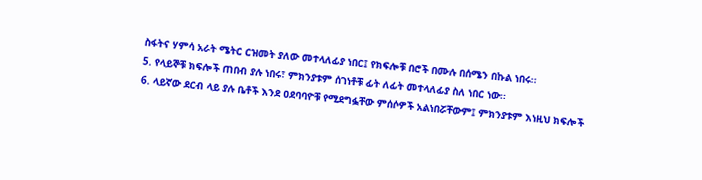ስፋትና ሃምሳ አራት ሜትር ርዝመት ያለው መተላለፊያ ነበር፤ የክፍሎቹ በሮች በሙሉ በሰሜን በኩል ነበሩ፡፡
5. የላይኞቹ ክፍሎች ጠበብ ያሉ ነበሩ፣ ምክንያቱም ሰገነቶቹ ፊት ለፊት መተላለፊያ ስለ ነበር ነው፡፡
6. ላይኛው ደርብ ላይ ያሉ ቤቶች እንደ ዐደባባዮቹ የሚደግፏቸው ምሰሶዎች አልነበሯቸውም፤ ምክንያቱም እነዚህ ክፍሎች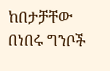ከበታቻቸው በነበሩ ግንቦች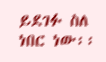ይደገፉ ስለ ነበር ነው፡፡